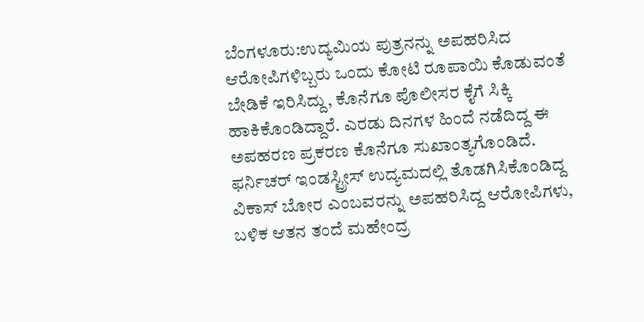ಬೆಂಗಳೂರು:ಉದ್ಯಮಿಯ ಪುತ್ರನನ್ನು ಅಪಹರಿಸಿದ ಆರೋಪಿಗಳಿಬ್ಬರು ಒಂದು ಕೋಟಿ ರೂಪಾಯಿ ಕೊಡುವಂತೆ ಬೇಡಿಕೆ ಇರಿಸಿದ್ದು, ಕೊನೆಗೂ ಪೊಲೀಸರ ಕೈಗೆ ಸಿಕ್ಕಿ ಹಾಕಿಕೊಂಡಿದ್ದಾರೆ. ಎರಡು ದಿನಗಳ ಹಿಂದೆ ನಡೆದಿದ್ದ ಈ ಅಪಹರಣ ಪ್ರಕರಣ ಕೊನೆಗೂ ಸುಖಾಂತ್ಯಗೊಂಡಿದೆ.
ಫರ್ನಿಚರ್ ಇಂಡಸ್ಟ್ರೀಸ್ ಉದ್ಯಮದಲ್ಲಿ ತೊಡಗಿಸಿಕೊಂಡಿದ್ದ ವಿಕಾಸ್ ಬೋರ ಎಂಬವರನ್ನು ಅಪಹರಿಸಿದ್ದ ಆರೋಪಿಗಳು, ಬಳಿಕ ಆತನ ತಂದೆ ಮಹೇಂದ್ರ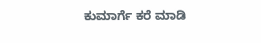ಕುಮಾರ್ಗೆ ಕರೆ ಮಾಡಿ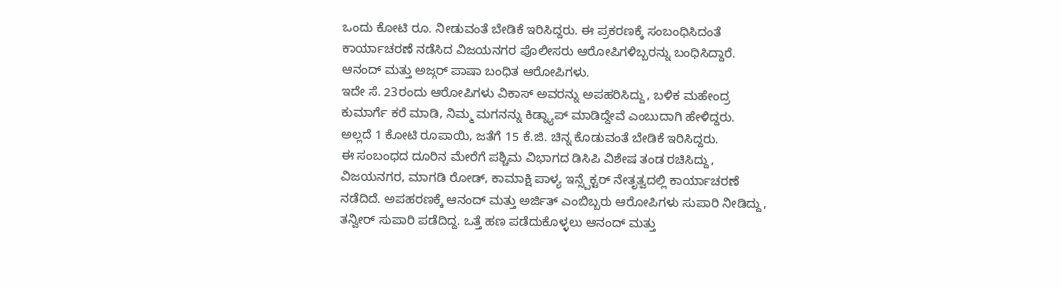ಒಂದು ಕೋಟಿ ರೂ. ನೀಡುವಂತೆ ಬೇಡಿಕೆ ಇರಿಸಿದ್ದರು. ಈ ಪ್ರಕರಣಕ್ಕೆ ಸಂಬಂಧಿಸಿದಂತೆ ಕಾರ್ಯಾಚರಣೆ ನಡೆಸಿದ ವಿಜಯನಗರ ಪೊಲೀಸರು ಆರೋಪಿಗಳಿಬ್ಬರನ್ನು ಬಂಧಿಸಿದ್ದಾರೆ. ಆನಂದ್ ಮತ್ತು ಅಜ್ಗರ್ ಪಾಷಾ ಬಂಧಿತ ಆರೋಪಿಗಳು.
ಇದೇ ಸೆ. 23ರಂದು ಆರೋಪಿಗಳು ವಿಕಾಸ್ ಅವರನ್ನು ಅಪಹರಿಸಿದ್ದು, ಬಳಿಕ ಮಹೇಂದ್ರ ಕುಮಾರ್ಗೆ ಕರೆ ಮಾಡಿ, ನಿಮ್ಮ ಮಗನನ್ನು ಕಿಡ್ನ್ಯಾಪ್ ಮಾಡಿದ್ದೇವೆ ಎಂಬುದಾಗಿ ಹೇಳಿದ್ದರು. ಅಲ್ಲದೆ 1 ಕೋಟಿ ರೂಪಾಯಿ, ಜತೆಗೆ 15 ಕೆ.ಜಿ. ಚಿನ್ನ ಕೊಡುವಂತೆ ಬೇಡಿಕೆ ಇರಿಸಿದ್ದರು.
ಈ ಸಂಬಂಧದ ದೂರಿನ ಮೇರೆಗೆ ಪಶ್ಚಿಮ ವಿಭಾಗದ ಡಿಸಿಪಿ ವಿಶೇಷ ತಂಡ ರಚಿಸಿದ್ದು, ವಿಜಯನಗರ, ಮಾಗಡಿ ರೋಡ್, ಕಾಮಾಕ್ಷಿ ಪಾಳ್ಯ ಇನ್ಸ್ಪೆಕ್ಟರ್ ನೇತೃತ್ವದಲ್ಲಿ ಕಾರ್ಯಾಚರಣೆ ನಡೆದಿದೆ. ಅಪಹರಣಕ್ಕೆ ಆನಂದ್ ಮತ್ತು ಅರ್ಜಿತ್ ಎಂಬಿಬ್ಬರು ಆರೋಪಿಗಳು ಸುಪಾರಿ ನೀಡಿದ್ದು, ತನ್ವೀರ್ ಸುಪಾರಿ ಪಡೆದಿದ್ದ. ಒತ್ತೆ ಹಣ ಪಡೆದುಕೊಳ್ಳಲು ಆನಂದ್ ಮತ್ತು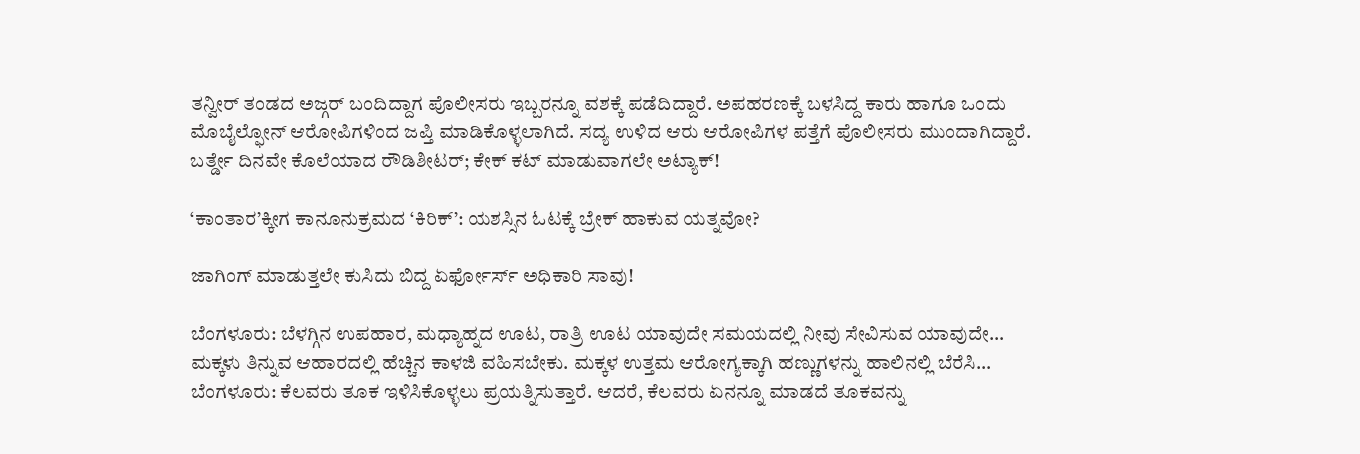ತನ್ವೀರ್ ತಂಡದ ಅಜ್ಗರ್ ಬಂದಿದ್ದಾಗ ಪೊಲೀಸರು ಇಬ್ಬರನ್ನೂ ವಶಕ್ಕೆ ಪಡೆದಿದ್ದಾರೆ. ಅಪಹರಣಕ್ಕೆ ಬಳಸಿದ್ದ ಕಾರು ಹಾಗೂ ಒಂದು ಮೊಬೈಲ್ಫೋನ್ ಆರೋಪಿಗಳಿಂದ ಜಪ್ತಿ ಮಾಡಿಕೊಳ್ಳಲಾಗಿದೆ. ಸದ್ಯ ಉಳಿದ ಆರು ಆರೋಪಿಗಳ ಪತ್ತೆಗೆ ಪೊಲೀಸರು ಮುಂದಾಗಿದ್ದಾರೆ.
ಬರ್ತ್ಡೇ ದಿನವೇ ಕೊಲೆಯಾದ ರೌಡಿಶೀಟರ್; ಕೇಕ್ ಕಟ್ ಮಾಡುವಾಗಲೇ ಅಟ್ಯಾಕ್!

‘ಕಾಂತಾರ’ಕ್ಕೀಗ ಕಾನೂನುಕ್ರಮದ ‘ಕಿರಿಕ್’: ಯಶಸ್ಸಿನ ಓಟಕ್ಕೆ ಬ್ರೇಕ್ ಹಾಕುವ ಯತ್ನವೋ?

ಜಾಗಿಂಗ್ ಮಾಡುತ್ತಲೇ ಕುಸಿದು ಬಿದ್ದ ಏರ್ಫೋರ್ಸ್ ಅಧಿಕಾರಿ ಸಾವು!

ಬೆಂಗಳೂರು: ಬೆಳಗ್ಗಿನ ಉಪಹಾರ, ಮಧ್ಯಾಹ್ನದ ಊಟ, ರಾತ್ರಿ ಊಟ ಯಾವುದೇ ಸಮಯದಲ್ಲಿ ನೀವು ಸೇವಿಸುವ ಯಾವುದೇ…
ಮಕ್ಕಳು ತಿನ್ನುವ ಆಹಾರದಲ್ಲಿ ಹೆಚ್ಚಿನ ಕಾಳಜಿ ವಹಿಸಬೇಕು. ಮಕ್ಕಳ ಉತ್ತಮ ಆರೋಗ್ಯಕ್ಕಾಗಿ ಹಣ್ಣುಗಳನ್ನು ಹಾಲಿನಲ್ಲಿ ಬೆರೆಸಿ…
ಬೆಂಗಳೂರು: ಕೆಲವರು ತೂಕ ಇಳಿಸಿಕೊಳ್ಳಲು ಪ್ರಯತ್ನಿಸುತ್ತಾರೆ. ಆದರೆ, ಕೆಲವರು ಏನನ್ನೂ ಮಾಡದೆ ತೂಕವನ್ನು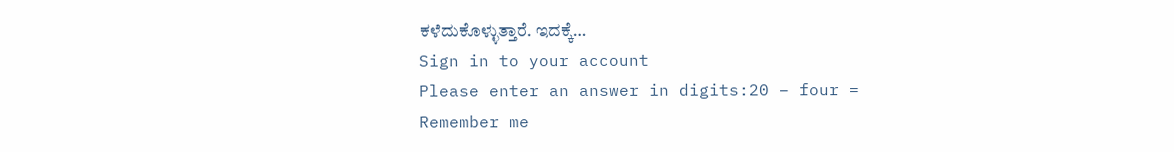ಕಳೆದುಕೊಳ್ಳುತ್ತಾರೆ. ಇದಕ್ಕೆ…
Sign in to your account
Please enter an answer in digits:20 − four =
Remember me